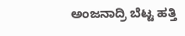ಅಂಜನಾದ್ರಿ ಬೆಟ್ಟ ಹತ್ತಿ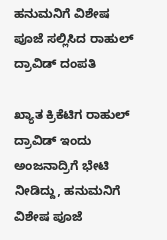ಹನುಮನಿಗೆ ವಿಶೇಷ ಪೂಜೆ ಸಲ್ಲಿಸಿದ ರಾಹುಲ್ ದ್ರಾವಿಡ್ ದಂಪತಿ

ಖ್ಯಾತ ಕ್ರಿಕೆಟಿಗ ರಾಹುಲ್ ದ್ರಾವಿಡ್ ಇಂದು ಅಂಜನಾದ್ರಿಗೆ ಭೇಟಿ ನೀಡಿದ್ದು, ಹನುಮನಿಗೆ ವಿಶೇಷ ಪೂಜೆ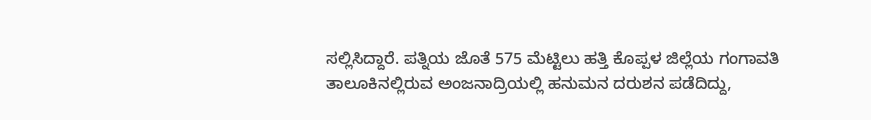ಸಲ್ಲಿಸಿದ್ದಾರೆ. ಪತ್ನಿಯ ಜೊತೆ 575 ಮೆಟ್ಟಿಲು ಹತ್ತಿ ಕೊಪ್ಪಳ ಜಿಲ್ಲೆಯ ಗಂಗಾವತಿ ತಾಲೂಕಿನಲ್ಲಿರುವ ಅಂಜನಾದ್ರಿಯಲ್ಲಿ ಹನುಮನ ದರುಶನ ಪಡೆದಿದ್ದು,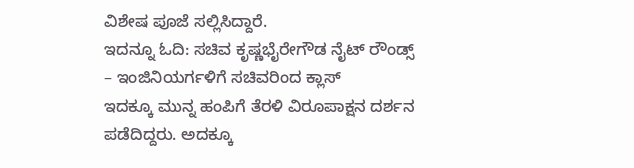ವಿಶೇಷ ಪೂಜೆ ಸಲ್ಲಿಸಿದ್ದಾರೆ.
ಇದನ್ನೂ ಓದಿ: ಸಚಿವ ಕೃಷ್ಣಭೈರೇಗೌಡ ನೈಟ್ ರೌಂಡ್ಸ್ – ಇಂಜಿನಿಯರ್ಗಳಿಗೆ ಸಚಿವರಿಂದ ಕ್ಲಾಸ್
ಇದಕ್ಕೂ ಮುನ್ನ ಹಂಪಿಗೆ ತೆರಳಿ ವಿರೂಪಾಕ್ಷನ ದರ್ಶನ ಪಡೆದಿದ್ದರು. ಅದಕ್ಕೂ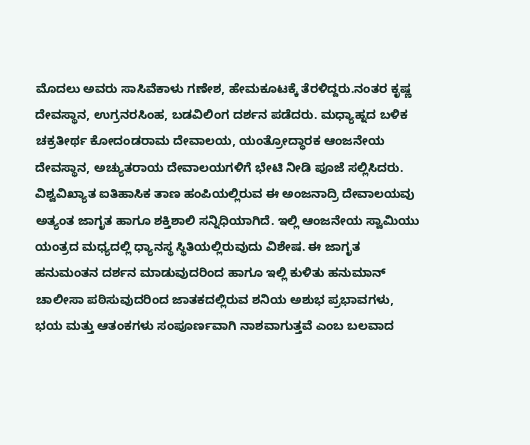ಮೊದಲು ಅವರು ಸಾಸಿವೆಕಾಳು ಗಣೇಶ, ಹೇಮಕೂಟಕ್ಕೆ ತೆರಳಿದ್ದರು.ನಂತರ ಕೃಷ್ಣ ದೇವಸ್ಥಾನ, ಉಗ್ರನರಸಿಂಹ, ಬಡವಿಲಿಂಗ ದರ್ಶನ ಪಡೆದರು. ಮಧ್ಯಾಹ್ನದ ಬಳಿಕ ಚಕ್ರತೀರ್ಥ ಕೋದಂಡರಾಮ ದೇವಾಲಯ, ಯಂತ್ರೋದ್ಧಾರಕ ಆಂಜನೇಯ ದೇವಸ್ಥಾನ, ಅಚ್ಯುತರಾಯ ದೇವಾಲಯಗಳಿಗೆ ಭೇಟಿ ನೀಡಿ ಪೂಜೆ ಸಲ್ಲಿಸಿದರು.
ವಿಶ್ವವಿಖ್ಯಾತ ಐತಿಹಾಸಿಕ ತಾಣ ಹಂಪಿಯಲ್ಲಿರುವ ಈ ಅಂಜನಾದ್ರಿ ದೇವಾಲಯವು ಅತ್ಯಂತ ಜಾಗೃತ ಹಾಗೂ ಶಕ್ತಿಶಾಲಿ ಸನ್ನಿಧಿಯಾಗಿದೆ. ಇಲ್ಲಿ ಆಂಜನೇಯ ಸ್ವಾಮಿಯು ಯಂತ್ರದ ಮಧ್ಯದಲ್ಲಿ ಧ್ಯಾನಸ್ಥ ಸ್ಥಿತಿಯಲ್ಲಿರುವುದು ವಿಶೇಷ. ಈ ಜಾಗೃತ ಹನುಮಂತನ ದರ್ಶನ ಮಾಡುವುದರಿಂದ ಹಾಗೂ ಇಲ್ಲಿ ಕುಳಿತು ಹನುಮಾನ್ ಚಾಲೀಸಾ ಪಠಿಸುವುದರಿಂದ ಜಾತಕದಲ್ಲಿರುವ ಶನಿಯ ಅಶುಭ ಪ್ರಭಾವಗಳು, ಭಯ ಮತ್ತು ಆತಂಕಗಳು ಸಂಪೂರ್ಣವಾಗಿ ನಾಶವಾಗುತ್ತವೆ ಎಂಬ ಬಲವಾದ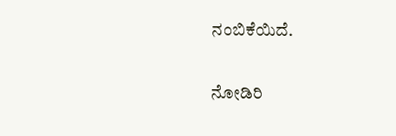ನಂಬಿಕೆಯಿದೆ.

ನೋಡಿರಿ